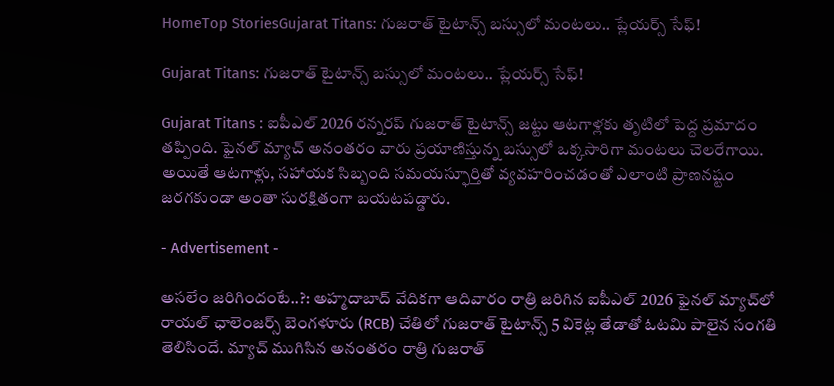HomeTop StoriesGujarat Titans: గుజరాత్ టైటాన్స్ బస్సులో మంటలు.. ప్లేయర్స్ సేఫ్!

Gujarat Titans: గుజరాత్ టైటాన్స్ బస్సులో మంటలు.. ప్లేయర్స్ సేఫ్!

Gujarat Titans : ఐపీఎల్ 2026 రన్నరప్ గుజరాత్ టైటాన్స్ జట్టు ఆటగాళ్లకు తృటిలో పెద్ద ప్రమాదం తప్పింది. ఫైనల్‌ మ్యాచ్‌ అనంతరం వారు ప్రయాణిస్తున్న బస్సులో ఒక్కసారిగా మంటలు చెలరేగాయి. అయితే ఆటగాళ్లు, సహాయక సిబ్బంది సమయస్ఫూర్తితో వ్యవహరించడంతో ఎలాంటి ప్రాణనష్టం జరగకుండా అంతా సురక్షితంగా బయటపడ్డారు.

- Advertisement -

అసలేం జరిగిందంటే..?: అహ్మదాబాద్ వేదికగా ఆదివారం రాత్రి జరిగిన ఐపీఎల్ 2026 ఫైనల్ మ్యాచ్‌లో రాయల్ ఛాలెంజర్స్ బెంగళూరు (RCB) చేతిలో గుజరాత్ టైటాన్స్ 5 వికెట్ల తేడాతో ఓటమి పాలైన సంగతి తెలిసిందే. మ్యాచ్ ముగిసిన అనంతరం రాత్రి గుజరాత్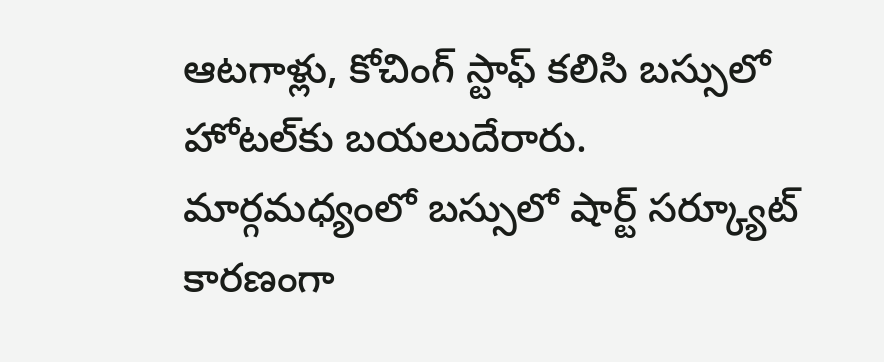ఆటగాళ్లు, కోచింగ్ స్టాఫ్ కలిసి బస్సులో హోటల్‌కు బయలుదేరారు. మార్గమధ్యంలో బస్సులో షార్ట్ సర్క్యూట్ కారణంగా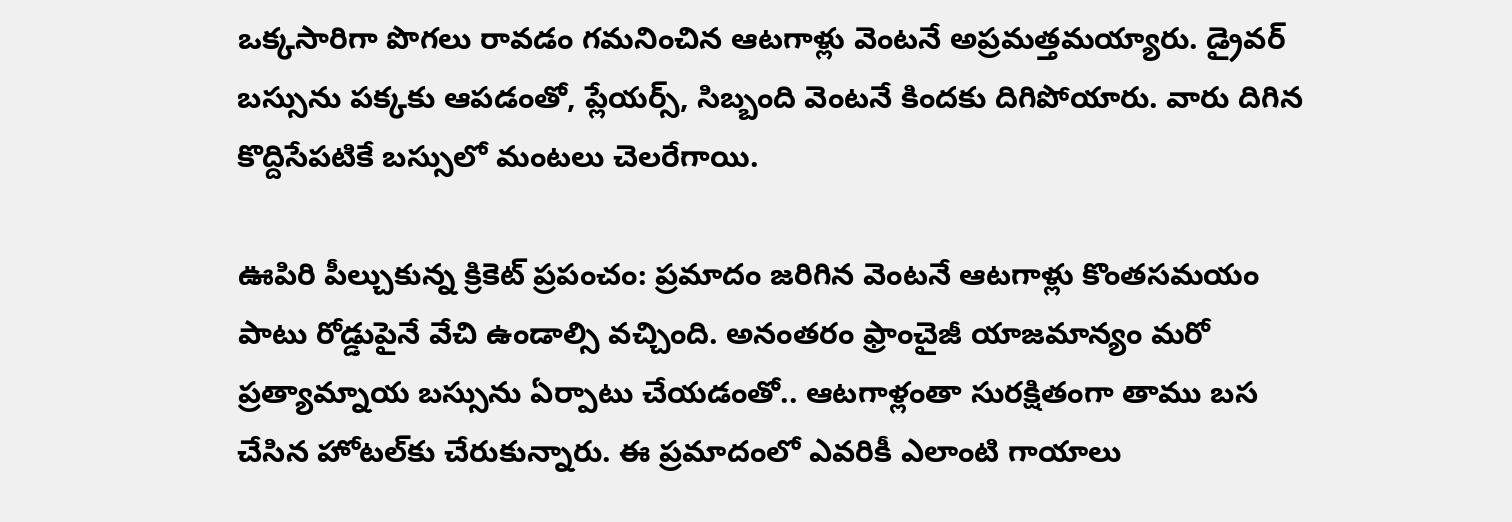ఒక్కసారిగా పొగలు రావడం గమనించిన ఆటగాళ్లు వెంటనే అప్రమత్తమయ్యారు. డ్రైవర్ బస్సును పక్కకు ఆపడంతో, ప్లేయర్స్, సిబ్బంది వెంటనే కిందకు దిగిపోయారు. వారు దిగిన కొద్దిసేపటికే బస్సులో మంటలు చెలరేగాయి.

ఊపిరి పీల్చుకున్న క్రికెట్ ప్రపంచం: ప్రమాదం జరిగిన వెంటనే ఆటగాళ్లు కొంతసమయం పాటు రోడ్డుపైనే వేచి ఉండాల్సి వచ్చింది. అనంతరం ఫ్రాంచైజీ యాజమాన్యం మరో ప్రత్యామ్నాయ బస్సును ఏర్పాటు చేయడంతో.. ఆటగాళ్లంతా సురక్షితంగా తాము బస చేసిన హోటల్‌కు చేరుకున్నారు. ఈ ప్రమాదంలో ఎవరికీ ఎలాంటి గాయాలు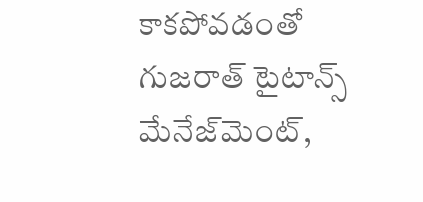కాకపోవడంతో గుజరాత్ టైటాన్స్ మేనేజ్‌మెంట్,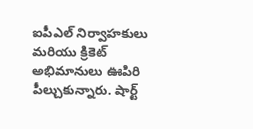ఐపీఎల్ నిర్వాహకులు మరియు క్రికెట్ అభిమానులు ఊపిరి పీల్చుకున్నారు. షార్ట్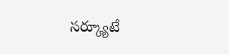సర్క్యూటే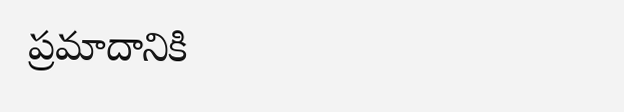ప్రమాదానికి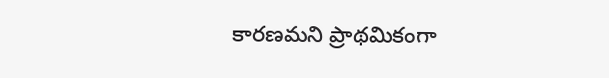కారణమని ప్రాథమికంగా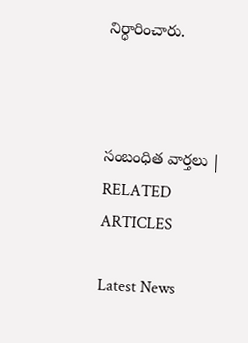నిర్ధారించారు.



సంబంధిత వార్తలు | RELATED ARTICLES

Latest News